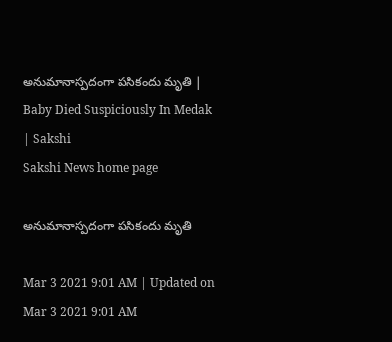అనుమానాస్పదంగా పసికందు మృతి | Baby Died Suspiciously In Medak | Sakshi
Sakshi News home page

అనుమానాస్పదంగా పసికందు మృతి

Mar 3 2021 9:01 AM | Updated on Mar 3 2021 9:01 AM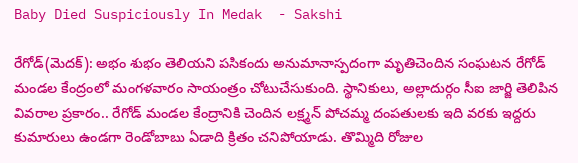Baby Died Suspiciously In Medak  - Sakshi

రేగోడ్‌(మెదక్‌): అభం శుభం తెలియని పసికందు అనుమానాస్పదంగా మృతిచెందిన సంఘటన రేగోడ్‌ మండల కేంద్రంలో మంగళవారం సాయంత్రం చోటుచేసుకుంది. స్థానికులు, అల్లాదుర్గం సీఐ జార్జి తెలిపిన వివరాల ప్రకారం.. రేగోడ్‌ మండల కేంద్రానికి చెందిన లక్ష్మన్‌ పోచమ్మ దంపతులకు ఇది వరకు ఇద్దరు కుమారులు ఉండగా రెండోబాబు ఏడాది క్రితం చనిపోయాడు. తొమ్మిది రోజుల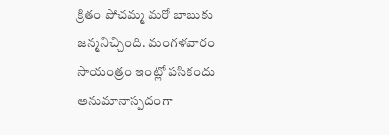క్రితం పోచమ్మ మరో బాబుకు జన్మనిచ్చింది. మంగళవారం సాయంత్రం ఇంట్లో పసికందు అనుమానాస్పదంగా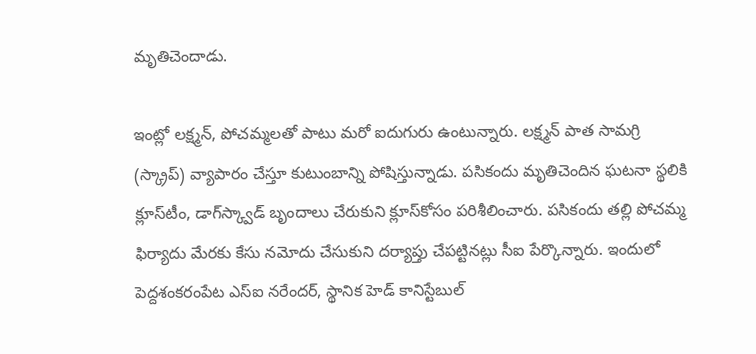మృతిచెందాడు.

ఇంట్లో లక్ష్మన్, పోచమ్మలతో పాటు మరో ఐదుగురు ఉంటున్నారు. లక్ష్మన్‌ పాత సామగ్రి (స్క్రాప్‌) వ్యాపారం చేస్తూ కుటుంబాన్ని పోషిస్తున్నాడు. పసికందు మృతిచెందిన ఘటనా స్థలికి క్లూస్‌టీం, డాగ్‌స్క్వాడ్‌ బృందాలు చేరుకుని క్లూస్‌కోసం పరిశీలించారు. పసికందు తల్లి పోచమ్మ ఫిర్యాదు మేరకు కేసు నమోదు చేసుకుని దర్యాప్తు చేపట్టినట్లు సీఐ పేర్కొన్నారు. ఇందులో పెద్దశంకరంపేట ఎస్‌ఐ నరేందర్, స్థానిక హెడ్‌ కానిస్టేబుల్‌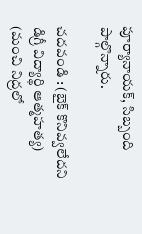పూర్యానాయక్, సిబ్బంది పాల్గొన్నారు.

చదవండి : (బైక్‌ కొనివ్వలేదని డిగ్రీ విద్యార్థి ఆత్మహత్య)
(మంచి నిద్రలో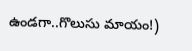ఉండగా..గొలుసు మాయం!)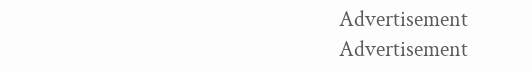Advertisement
Advertisement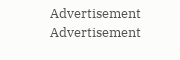Advertisement
Advertisement